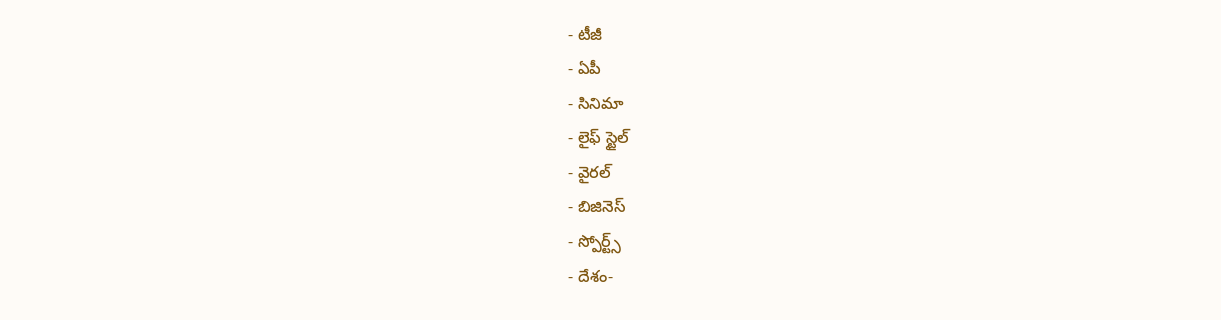- టీజీ
- ఏపీ
- సినిమా
- లైఫ్ స్టైల్
- వైరల్
- బిజినెస్
- స్పోర్ట్స్
- దేశం-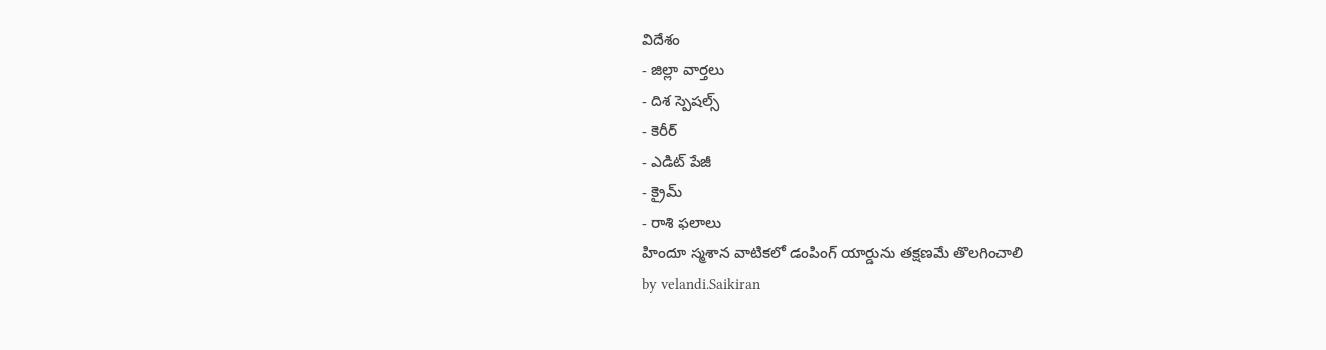విదేశం
- జిల్లా వార్తలు
- దిశ స్పెషల్స్
- కెరీర్
- ఎడిట్ పేజీ
- క్రైమ్
- రాశి ఫలాలు
హిందూ స్మశాన వాటికలో డంపింగ్ యార్డును తక్షణమే తొలగించాలి
by velandi.Saikiran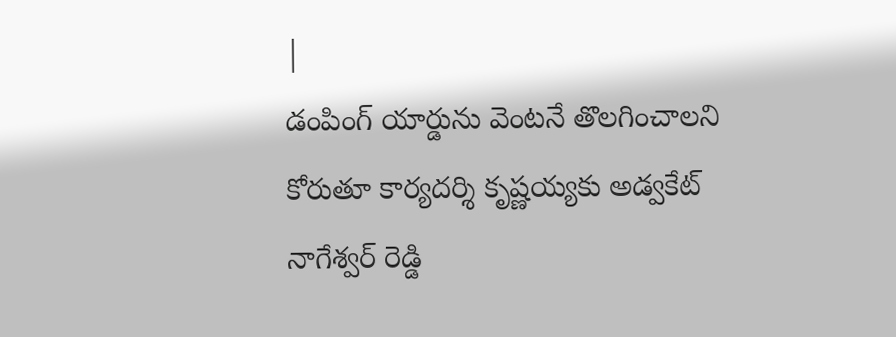|
డంపింగ్ యార్డును వెంటనే తొలగించాలని కోరుతూ కార్యదర్శి కృష్ణయ్యకు అడ్వకేట్ నాగేశ్వర్ రెడ్డి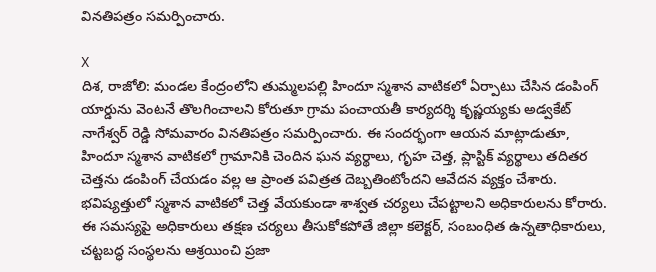వినతిపత్రం సమర్పించారు.

X
దిశ, రాజోలి: మండల కేంద్రంలోని తుమ్మలపల్లి హిందూ స్మశాన వాటికలో ఏర్పాటు చేసిన డంపింగ్ యార్డును వెంటనే తొలగించాలని కోరుతూ గ్రామ పంచాయతీ కార్యదర్శి కృష్ణయ్యకు అడ్వకేట్ నాగేశ్వర్ రెడ్డి సోమవారం వినతిపత్రం సమర్పించారు. ఈ సందర్భంగా ఆయన మాట్లాడుతూ, హిందూ స్మశాన వాటికలో గ్రామానికి చెందిన ఘన వ్యర్థాలు, గృహ చెత్త, ప్లాస్టిక్ వ్యర్థాలు తదితర చెత్తను డంపింగ్ చేయడం వల్ల ఆ ప్రాంత పవిత్రత దెబ్బతింటోందని ఆవేదన వ్యక్తం చేశారు. భవిష్యత్తులో స్మశాన వాటికలో చెత్త వేయకుండా శాశ్వత చర్యలు చేపట్టాలని అధికారులను కోరారు. ఈ సమస్యపై అధికారులు తక్షణ చర్యలు తీసుకోకపోతే జిల్లా కలెక్టర్, సంబంధిత ఉన్నతాధికారులు, చట్టబద్ధ సంస్థలను ఆశ్రయించి ప్రజా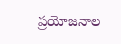ప్రయోజనాల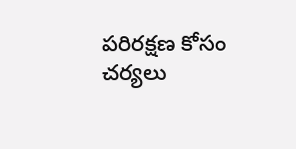పరిరక్షణ కోసం చర్యలు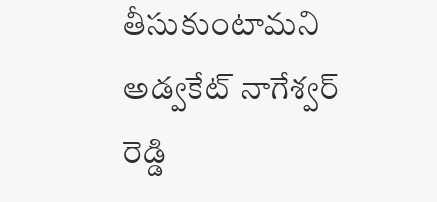తీసుకుంటామని అడ్వకేట్ నాగేశ్వర్ రెడ్డి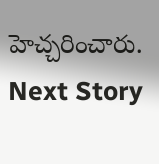హెచ్చరించారు.
Next Story